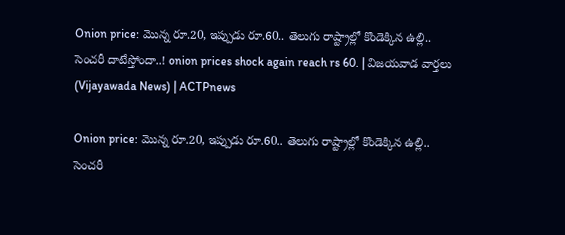Onion price: మొన్న రూ.20, ఇప్పుడు రూ.60.. తెలుగు రాష్ట్రాల్లో కొండెక్కిన ఉల్లి.. సెంచరీ దాటేస్తోందా..! onion prices shock again reach rs 60. | విజయవాడ వార్తలు (Vijayawada News) | ACTPnews

Onion price: మొన్న రూ.20, ఇప్పుడు రూ.60.. తెలుగు రాష్ట్రాల్లో కొండెక్కిన ఉల్లి.. సెంచరీ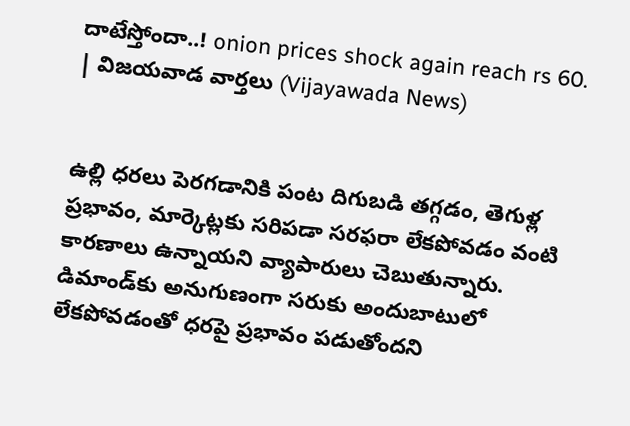దాటేస్తోందా..! onion prices shock again reach rs 60. | విజయవాడ వార్తలు (Vijayawada News)


ఉల్లి ధరలు పెరగడానికి పంట దిగుబడి తగ్గడం, తెగుళ్ల ప్రభావం, మార్కెట్లకు సరిపడా సరఫరా లేకపోవడం వంటి కారణాలు ఉన్నాయని వ్యాపారులు చెబుతున్నారు. డిమాండ్‌కు అనుగుణంగా సరుకు అందుబాటులో లేకపోవడంతో ధరపై ప్రభావం పడుతోందని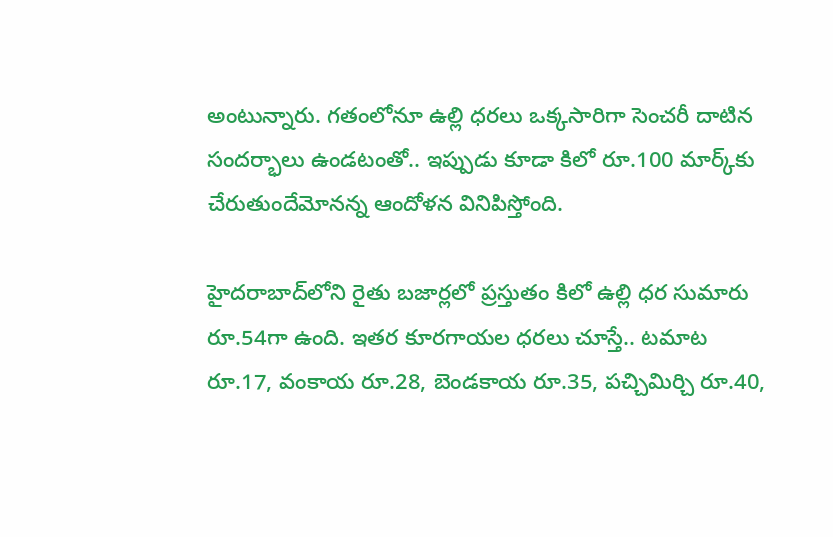అంటున్నారు. గతంలోనూ ఉల్లి ధరలు ఒక్కసారిగా సెంచరీ దాటిన సందర్భాలు ఉండటంతో.. ఇప్పుడు కూడా కిలో రూ.100 మార్క్‌కు చేరుతుందేమోనన్న ఆందోళన వినిపిస్తోంది.

హైదరాబాద్‌లోని రైతు బజార్లలో ప్రస్తుతం కిలో ఉల్లి ధర సుమారు రూ.54గా ఉంది. ఇతర కూరగాయల ధరలు చూస్తే.. టమాట రూ.17, వంకాయ రూ.28, బెండకాయ రూ.35, పచ్చిమిర్చి రూ.40,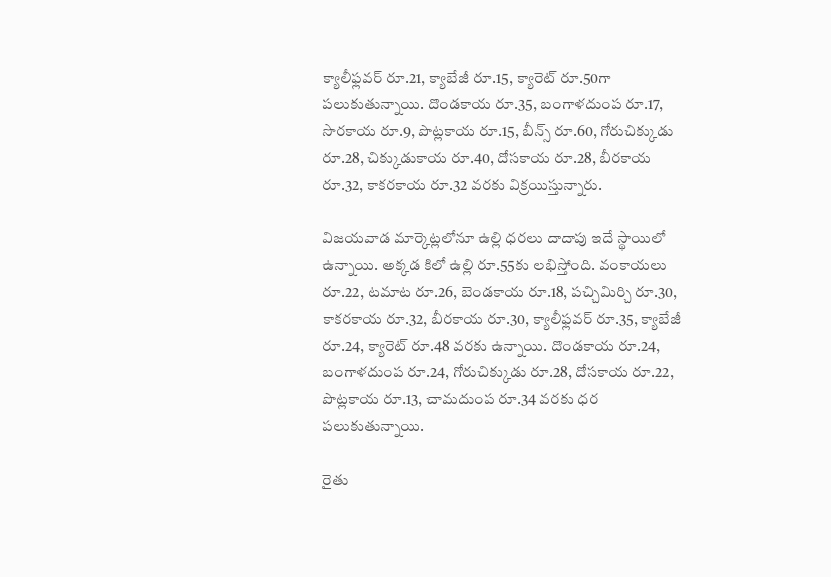క్యాలీఫ్లవర్ రూ.21, క్యాబేజీ రూ.15, క్యారెట్ రూ.50గా పలుకుతున్నాయి. దొండకాయ రూ.35, బంగాళదుంప రూ.17, సొరకాయ రూ.9, పొట్లకాయ రూ.15, బీన్స్ రూ.60, గోరుచిక్కుడు రూ.28, చిక్కుడుకాయ రూ.40, దోసకాయ రూ.28, బీరకాయ రూ.32, కాకరకాయ రూ.32 వరకు విక్రయిస్తున్నారు.

విజయవాడ మార్కెట్లలోనూ ఉల్లి ధరలు దాదాపు ఇదే స్థాయిలో ఉన్నాయి. అక్కడ కిలో ఉల్లి రూ.55కు లభిస్తోంది. వంకాయలు రూ.22, టమాట రూ.26, బెండకాయ రూ.18, పచ్చిమిర్చి రూ.30, కాకరకాయ రూ.32, బీరకాయ రూ.30, క్యాలీఫ్లవర్ రూ.35, క్యాబేజీ రూ.24, క్యారెట్ రూ.48 వరకు ఉన్నాయి. దొండకాయ రూ.24, బంగాళదుంప రూ.24, గోరుచిక్కుడు రూ.28, దోసకాయ రూ.22, పొట్లకాయ రూ.13, చామదుంప రూ.34 వరకు ధర పలుకుతున్నాయి.

రైతు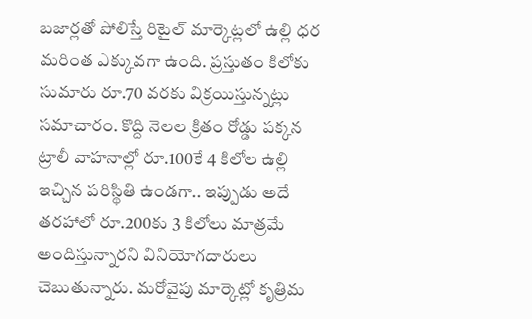బజార్లతో పోలిస్తే రిటైల్ మార్కెట్లలో ఉల్లి ధర మరింత ఎక్కువగా ఉంది. ప్రస్తుతం కిలోకు సుమారు రూ.70 వరకు విక్రయిస్తున్నట్లు సమాచారం. కొద్ది నెలల క్రితం రోడ్డు పక్కన ట్రాలీ వాహనాల్లో రూ.100కే 4 కిలోల ఉల్లి ఇచ్చిన పరిస్థితి ఉండగా.. ఇప్పుడు అదే తరహాలో రూ.200కు 3 కిలోలు మాత్రమే అందిస్తున్నారని వినియోగదారులు చెబుతున్నారు. మరోవైపు మార్కెట్లో కృత్రిమ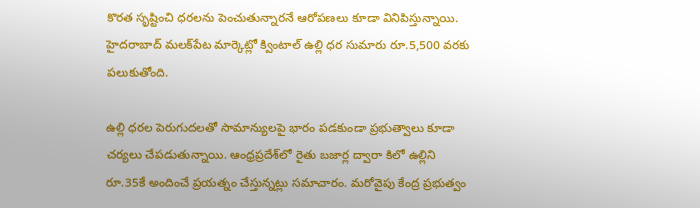కొరత సృష్టించి ధరలను పెంచుతున్నారనే ఆరోపణలు కూడా వినిపిస్తున్నాయి. హైదరాబాద్‌ మలక్‌పేట మార్కెట్లో క్వింటాల్‌ ఉల్లి ధర సుమారు రూ.5,500 వరకు పలుకుతోంది.

ఉల్లి ధరల పెరుగుదలతో సామాన్యులపై భారం పడకుండా ప్రభుత్వాలు కూడా చర్యలు చేపడుతున్నాయి. ఆంధ్రప్రదేశ్‌లో రైతు బజార్ల ద్వారా కిలో ఉల్లిని రూ.35కే అందించే ప్రయత్నం చేస్తున్నట్లు సమాచారం. మరోవైపు కేంద్ర ప్రభుత్వం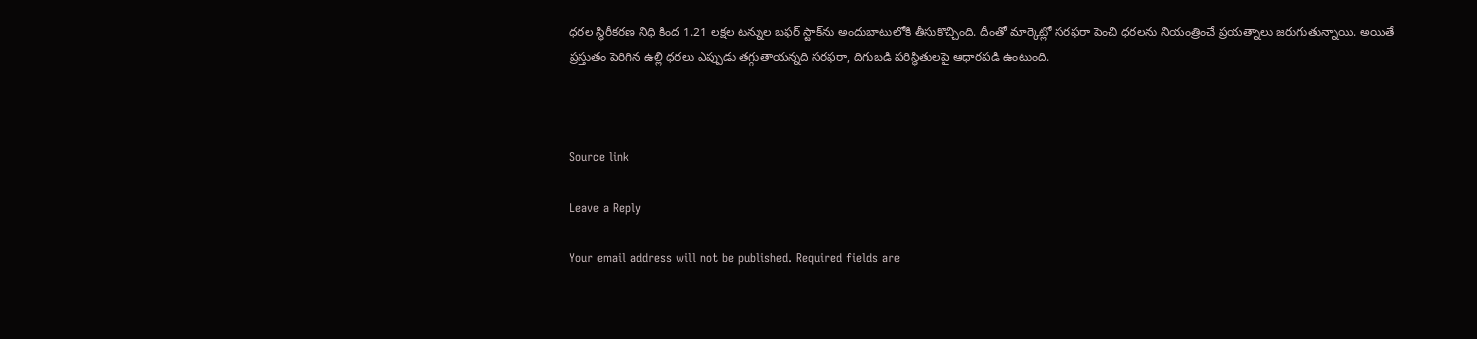ధరల స్థిరీకరణ నిధి కింద 1.21 లక్షల టన్నుల బఫర్‌ స్టాక్‌ను అందుబాటులోకి తీసుకొచ్చింది. దీంతో మార్కెట్లో సరఫరా పెంచి ధరలను నియంత్రించే ప్రయత్నాలు జరుగుతున్నాయి. అయితే ప్రస్తుతం పెరిగిన ఉల్లి ధరలు ఎప్పుడు తగ్గుతాయన్నది సరఫరా, దిగుబడి పరిస్థితులపై ఆధారపడి ఉంటుంది.



Source link

Leave a Reply

Your email address will not be published. Required fields are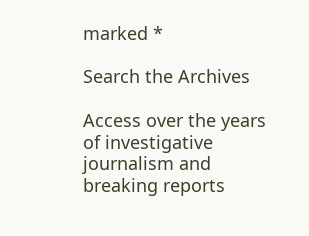marked *

Search the Archives

Access over the years of investigative journalism and breaking reports